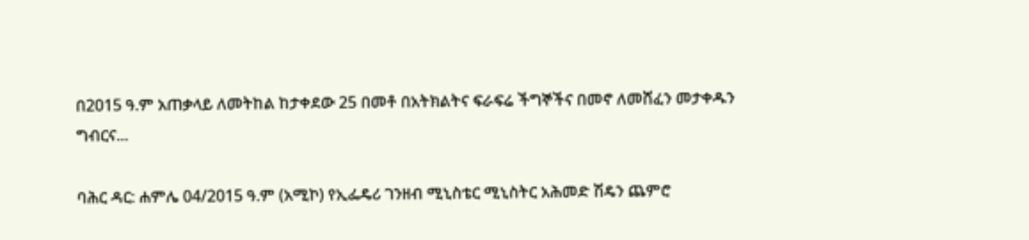በ2015 ዓ.ም አጠቃላይ ለመትከል ከታቀደው 25 በመቶ በአትክልትና ፍራፍሬ ችግኞችና በመኖ ለመሸፈን መታቀዱን ግብርና...

ባሕር ዳር: ሐምሌ 04/2015 ዓ.ም (አሚኮ) የኢፌዴሪ ገንዘብ ሚኒስቴር ሚኒስትር አሕመድ ሽዴን ጨምሮ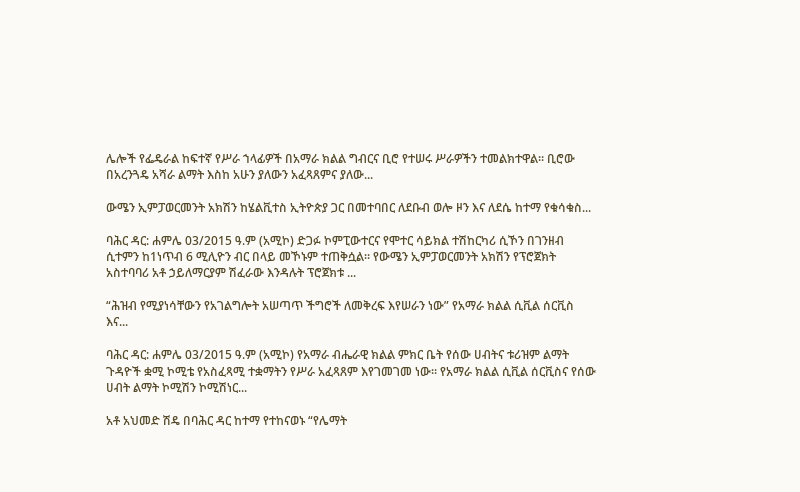ሌሎች የፌዴራል ከፍተኛ የሥራ ኀላፊዎች በአማራ ክልል ግብርና ቢሮ የተሠሩ ሥራዎችን ተመልክተዋል። ቢሮው በአረንጓዴ አሻራ ልማት እስከ አሁን ያለውን አፈጻጸምና ያለው...

ውሜን ኢምፓወርመንት አክሽን ከሄልቪተስ ኢትዮጵያ ጋር በመተባበር ለደቡብ ወሎ ዞን እና ለደሴ ከተማ የቁሳቁስ...

ባሕር ዳር: ሐምሌ 03/2015 ዓ.ም (አሚኮ) ድጋፉ ኮምፒውተርና የሞተር ሳይክል ተሽከርካሪ ሲኾን በገንዘብ ሲተምን ከ1ነጥብ 6 ሚሊዮን ብር በላይ መኾኑም ተጠቅሷል፡፡ የውሜን ኢምፓወርመንት አክሽን የፕሮጀክት አስተባባሪ አቶ ኃይለማርያም ሽፈራው እንዳሉት ፕሮጀክቱ ...

“ሕዝብ የሚያነሳቸውን የአገልግሎት አሠጣጥ ችግሮች ለመቅረፍ እየሠራን ነው” የአማራ ክልል ሲቪል ሰርቪስ እና...

ባሕር ዳር: ሐምሌ 03/2015 ዓ.ም (አሚኮ) የአማራ ብሔራዊ ክልል ምክር ቤት የሰው ሀብትና ቱሪዝም ልማት ጉዳዮች ቋሚ ኮሚቴ የአስፈጻሚ ተቋማትን የሥራ አፈጻጸም እየገመገመ ነው። የአማራ ክልል ሲቪል ሰርቪስና የሰው ሀብት ልማት ኮሚሽን ኮሚሽነር...

አቶ አህመድ ሽዴ በባሕር ዳር ከተማ የተከናወኑ “የሌማት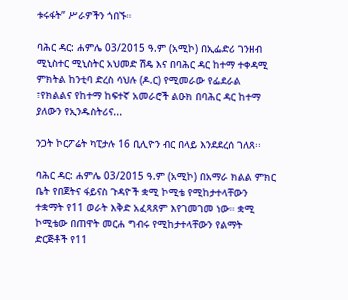ቱሩፋት” ሥራዎችን ጎበኙ።

ባሕር ዳር: ሐምሌ 03/2015 ዓ.ም (አሚኮ) በኢፌድሪ ገንዘብ ሚኒስተር ሚኒስትር አህመድ ሽዴ እና በባሕር ዳር ከተማ ተቀዳሚ ምክትል ከንቲባ ድረስ ሳህሉ (ዶ.ር) የሚመራው የፌደራል ፣የክልልና የከተማ ከፍተኛ አመራሮች ልዑክ በባሕር ዳር ከተማ ያለውን የኢንዱስትሪና...

ንጋት ኮርፖሬት ካፒታሉ 16 ቢሊዮን ብር በላይ እንደደረሰ ገለጸ፡፡

ባሕር ዳር: ሐምሌ 03/2015 ዓ.ም (አሚኮ) በአማራ ክልል ምክር ቤት የበጀትና ፋይናስ ጉዳዮች ቋሚ ኮሚቴ የሚከታተላቸውን ተቋማት የ11 ወራት እቅድ አፈጻጸም እየገመገመ ነው። ቋሚ ኮሚቴው በጠዋት መርሐ ግብሩ የሚከታተላቸውን የልማት ድርጅቶች የ11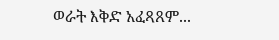ወራት እቅድ አፈጻጸም...